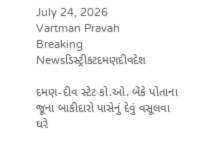July 24, 2026
Vartman Pravah
Breaking Newsડિસ્ટ્રીકટદમણદીવદેશ

દમણ-દીવ સ્‍ટેટ કો.ઓ. બેંકે પોતાના જૂના બાકીદારો પાસેનું દેવું વસૂલવા ઘરે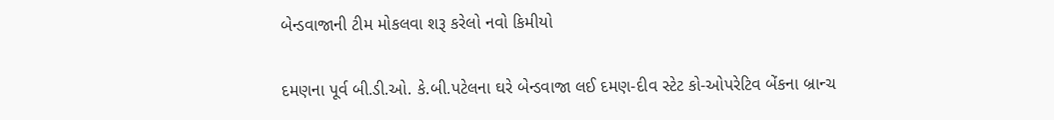બેન્‍ડવાજાની ટીમ મોકલવા શરૂ કરેલો નવો કિમીયો

દમણના પૂર્વ બી.ડી.ઓ. કે.બી.પટેલના ઘરે બેન્‍ડવાજા લઈ દમણ-દીવ સ્‍ટેટ કો-ઓપરેટિવ બેંકના બ્રાન્‍ચ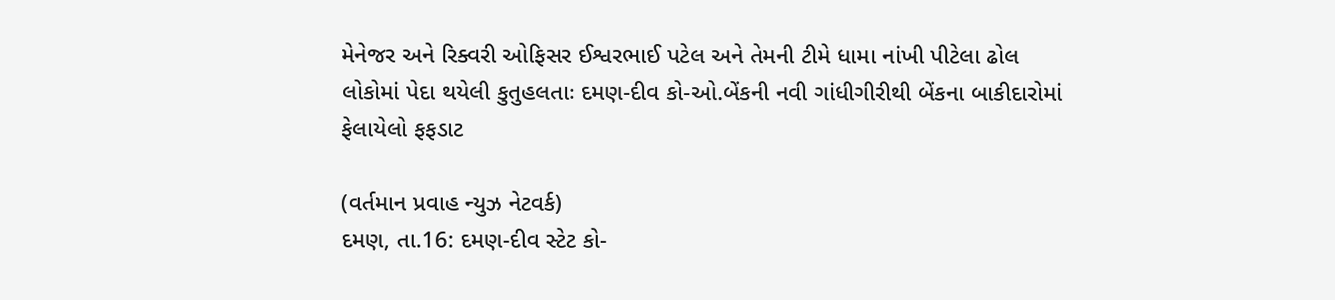મેનેજર અને રિક્‍વરી ઓફિસર ઈશ્વરભાઈ પટેલ અને તેમની ટીમે ધામા નાંખી પીટેલા ઢોલ
લોકોમાં પેદા થયેલી કુતુહલતાઃ દમણ-દીવ કો-ઓ.બેંકની નવી ગાંધીગીરીથી બેંકના બાકીદારોમાં ફેલાયેલો ફફડાટ

(વર્તમાન પ્રવાહ ન્‍યુઝ નેટવર્ક)
દમણ, તા.16: દમણ-દીવ સ્‍ટેટ કો-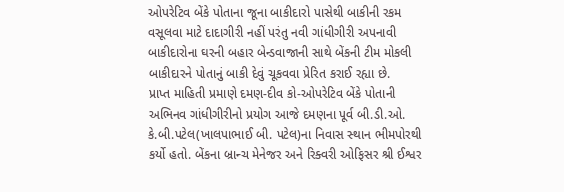ઓપરેટિવ બેંકે પોતાના જૂના બાકીદારો પાસેથી બાકીની રકમ વસૂલવા માટે દાદાગીરી નહીં પરંતુ નવી ગાંધીગીરી અપનાવી બાકીદારોના ઘરની બહાર બેન્‍ડવાજાની સાથે બેંકની ટીમ મોકલી બાકીદારને પોતાનું બાકી દેવું ચૂકવવા પ્રેરિત કરાઈ રહ્યા છે.
પ્રાપ્ત માહિતી પ્રમાણે દમણ-દીવ કો-ઓપરેટિવ બેંકે પોતાની અભિનવ ગાંધીગીરીનો પ્રયોગ આજે દમણના પૂર્વ બી.ડી.ઓ. કે.બી.પટેલ(ખાલપાભાઈ બી. પટેલ)ના નિવાસ સ્‍થાન ભીમપોરથી કર્યો હતો. બેંકના બ્રાન્‍ચ મેનેજર અને રિક્‍વરી ઓફિસર શ્રી ઈશ્વર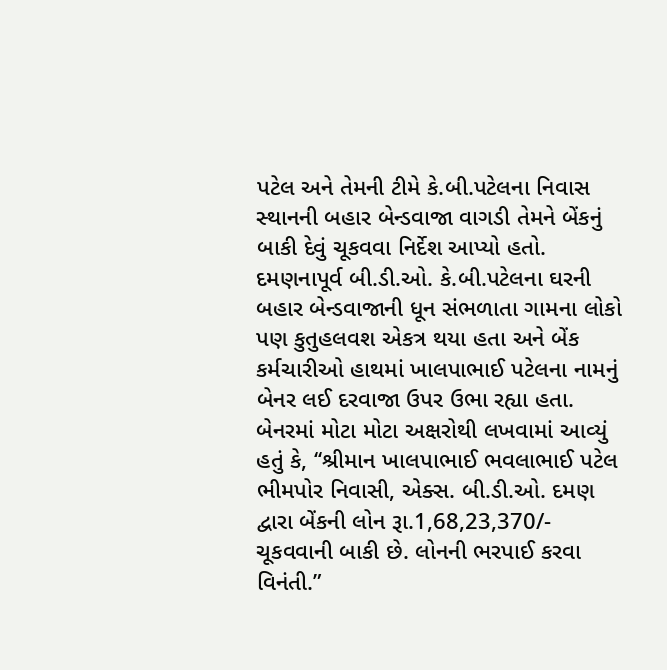પટેલ અને તેમની ટીમે કે.બી.પટેલના નિવાસ સ્‍થાનની બહાર બેન્‍ડવાજા વાગડી તેમને બેંકનું બાકી દેવું ચૂકવવા નિર્દેશ આપ્‍યો હતો.
દમણનાપૂર્વ બી.ડી.ઓ. કે.બી.પટેલના ઘરની બહાર બેન્‍ડવાજાની ધૂન સંભળાતા ગામના લોકો પણ કુતુહલવશ એકત્ર થયા હતા અને બેંક કર્મચારીઓ હાથમાં ખાલપાભાઈ પટેલના નામનું બેનર લઈ દરવાજા ઉપર ઉભા રહ્યા હતા. બેનરમાં મોટા મોટા અક્ષરોથી લખવામાં આવ્‍યું હતું કે, ‘‘શ્રીમાન ખાલપાભાઈ ભવલાભાઈ પટેલ ભીમપોર નિવાસી, એક્‍સ. બી.ડી.ઓ. દમણ દ્વારા બેંકની લોન રૂા.1,68,23,370/- ચૂકવવાની બાકી છે. લોનની ભરપાઈ કરવા વિનંતી.”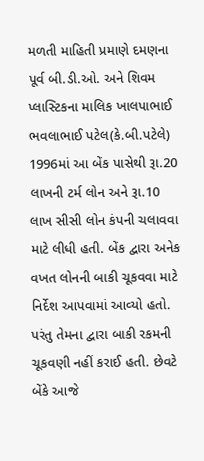મળતી માહિતી પ્રમાણે દમણના પૂર્વ બી.ડી.ઓ. અને શિવમ પ્‍લાસ્‍ટિકના માલિક ખાલપાભાઈ ભવલાભાઈ પટેલ(કે.બી.પટેલે) 1996માં આ બેંક પાસેથી રૂા.20 લાખની ટર્મ લોન અને રૂા.10 લાખ સીસી લોન કંપની ચલાવવા માટે લીધી હતી. બેંક દ્વારા અનેક વખત લોનની બાકી ચૂકવવા માટે નિર્દેશ આપવામાં આવ્‍યો હતો. પરંતુ તેમના દ્વારા બાકી રકમની ચૂકવણી નહીં કરાઈ હતી. છેવટે બેંકે આજે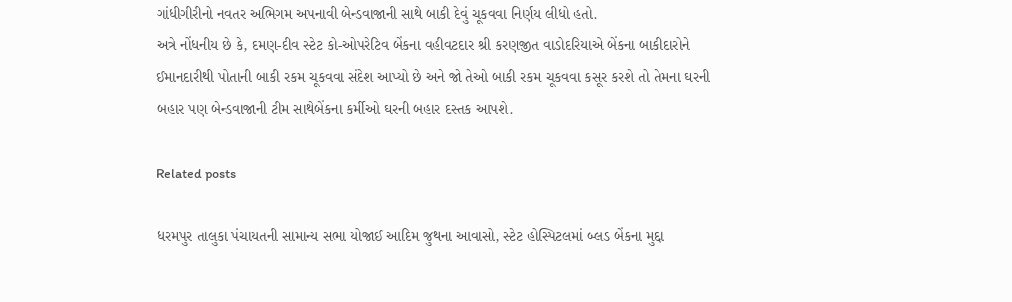ગાંધીગીરીનો નવતર અભિગમ અપનાવી બેન્‍ડવાજાની સાથે બાકી દેવું ચૂકવવા નિર્ણય લીધો હતો.
અત્રે નોંધનીય છે કે, દમણ-દીવ સ્‍ટેટ કો-ઓપરેટિવ બેંકના વહીવટદાર શ્રી કરણજીત વાડોદરિયાએ બેંકના બાકીદારોને ઈમાનદારીથી પોતાની બાકી રકમ ચૂકવવા સંદેશ આપ્‍યો છે અને જો તેઓ બાકી રકમ ચૂકવવા કસૂર કરશે તો તેમના ઘરની બહાર પણ બેન્‍ડવાજાની ટીમ સાથેબેંકના કર્મીઓ ઘરની બહાર દસ્‍તક આપશે.

Related posts

ધરમપુર તાલુકા પંચાયતની સામાન્‍ય સભા યોજાઈ આદિમ જુથના આવાસો, સ્‍ટેટ હોસ્‍પિટલમાં બ્‍લડ બેંકના મુદ્દા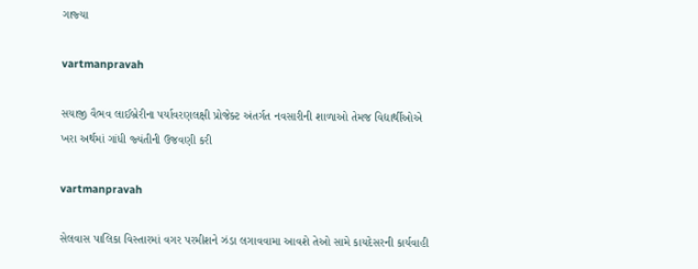ગાજ્‍યા

vartmanpravah

સયાજી વૈભવ લાઈબ્રેરીના પર્યાવરણલક્ષી પ્રોજેક્‍ટ અંતર્ગત નવસારીની શાળાઓ તેમજ વિદ્યાર્થીઓએ ખરા અર્થમાં ગાંધી જ્‍યંતીની ઉજવણી કરી

vartmanpravah

સેલવાસ પાલિકા વિસ્‍તારમાં વગર પરમીશને ઝંડા લગાવવામા આવશે તેઓ સામે કાયદેસરની કાર્યવાહી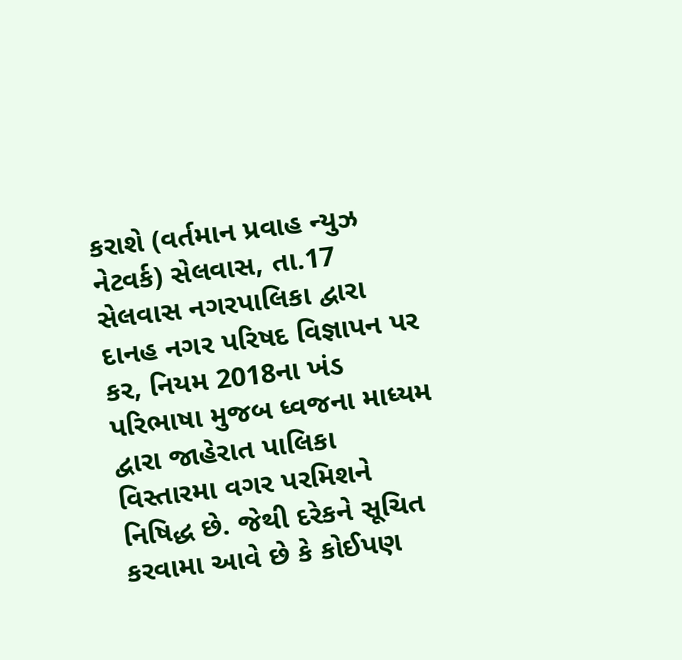કરાશે (વર્તમાન પ્રવાહ ન્‍યુઝ નેટવર્ક) સેલવાસ, તા.17 સેલવાસ નગરપાલિકા દ્વારા દાનહ નગર પરિષદ વિજ્ઞાપન પર કર, નિયમ 2018ના ખંડ પરિભાષા મુજબ ધ્‍વજના માધ્‍યમ દ્વારા જાહેરાત પાલિકા વિસ્‍તારમા વગર પરમિશને નિષિદ્ધ છે. જેથી દરેકને સૂચિત કરવામા આવે છે કે કોઈપણ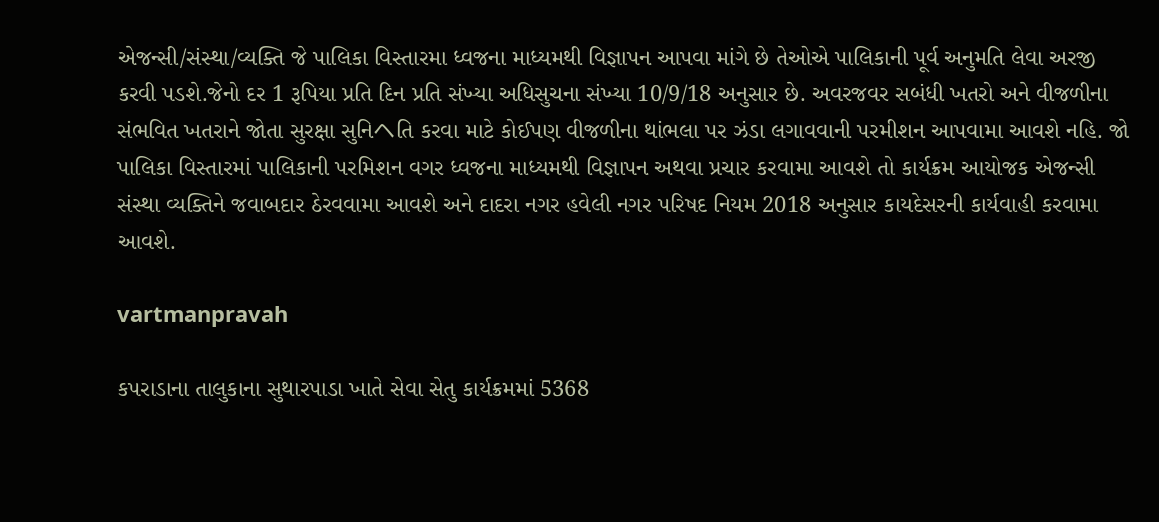એજન્‍સી/સંસ્‍થા/વ્‍યક્‍તિ જે પાલિકા વિસ્‍તારમા ધ્‍વજના માધ્‍યમથી વિજ્ઞાપન આપવા માંગે છે તેઓએ પાલિકાની પૂર્વ અનુમતિ લેવા અરજી કરવી પડશે.જેનો દર 1 રૂપિયા પ્રતિ દિન પ્રતિ સંખ્‍યા અધિસુચના સંખ્‍યા 10/9/18 અનુસાર છે. અવરજવર સબંધી ખતરો અને વીજળીના સંભવિત ખતરાને જોતા સુરક્ષા સુનિヘતિ કરવા માટે કોઈપણ વીજળીના થાંભલા પર ઝંડા લગાવવાની પરમીશન આપવામા આવશે નહિ. જો પાલિકા વિસ્‍તારમાં પાલિકાની પરમિશન વગર ધ્‍વજના માધ્‍યમથી વિજ્ઞાપન અથવા પ્રચાર કરવામા આવશે તો કાર્યક્રમ આયોજક એજન્‍સી સંસ્‍થા વ્‍યક્‍તિને જવાબદાર ઠેરવવામા આવશે અને દાદરા નગર હવેલી નગર પરિષદ નિયમ 2018 અનુસાર કાયદેસરની કાર્યવાહી કરવામા આવશે.

vartmanpravah

કપરાડાના તાલુકાના સુથારપાડા ખાતે સેવા સેતુ કાર્યક્રમમાં 5368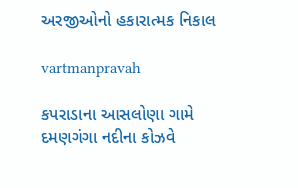અરજીઓનો હકારાત્‍મક નિકાલ

vartmanpravah

કપરાડાના આસલોણા ગામે દમણગંગા નદીના કોઝવે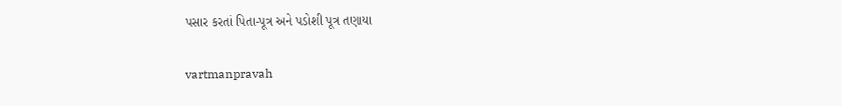પસાર કરતાં પિતા-પૂત્ર અને પડોશી પૂત્ર તણાયા

vartmanpravah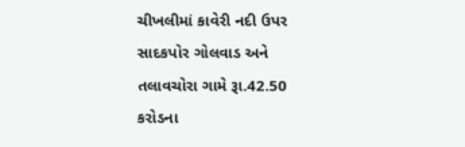ચીખલીમાં કાવેરી નદી ઉપર સાદકપોર ગોલવાડ અને તલાવચોરા ગામે રૂા.42.50 કરોડના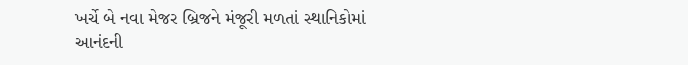ખર્ચે બે નવા મેજર બ્રિજને મંજૂરી મળતાં સ્‍થાનિકોમાં આનંદની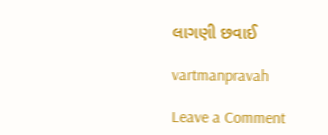લાગણી છવાઈ

vartmanpravah

Leave a Comment